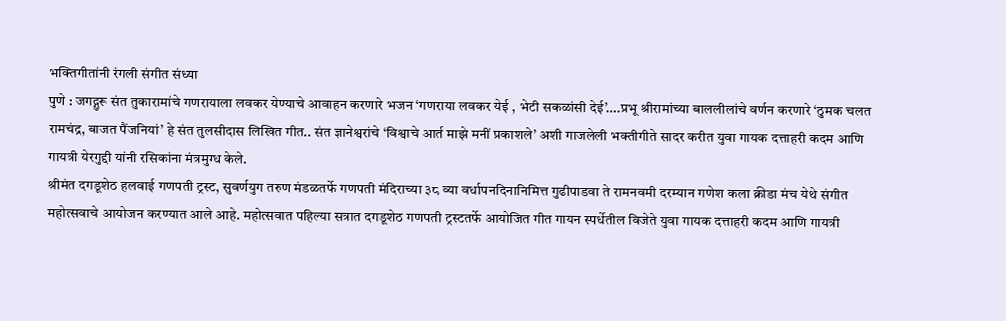भक्तिगीतांनी रंगली संगीत संध्या
पुणे : जगद्गुरू संत तुकारामांचे गणरायाला लवकर येण्याचे आवाहन करणारे भजन ‘गणराया लवकर येई , भेटी सकळांसी देई’….प्रभू श्रीरामांच्या बाललीलांचे वर्णन करणारे ‘ठुमक चलत रामचंद्र, बाजत पैंजनियां’ हे संत तुलसीदास लिखित गीत.. संत ज्ञानेश्वरांचे ‘विश्वाचे आर्त माझे मनीं प्रकाशले’ अशी गाजलेली भक्तीगीते सादर करीत युवा गायक दत्ताहरी कदम आणि गायत्री येरगुद्दी यांनी रसिकांना मंत्रमुग्ध केले.
श्रीमंत दगडूशेठ हलवाई गणपती ट्रस्ट, सुवर्णयुग तरुण मंडळतर्फे गणपती मंदिराच्या ३८ व्या वर्धापनदिनानिमित्त गुढीपाडवा ते रामनवमी दरम्यान गणेश कला क्रीडा मंच येथे संगीत महोत्सवाचे आयोजन करण्यात आले आहे. महोत्सवात पहिल्या सत्रात दगडूशेठ गणपती ट्रस्टतर्फे आयोजित गीत गायन स्पर्धेतील विजेते युवा गायक दत्ताहरी कदम आणि गायत्री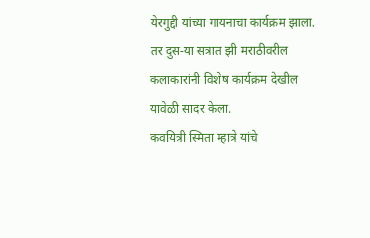येरगुद्दी यांच्या गायनाचा कार्यक्रम झाला. तर दुस-या सत्रात झी मराठीवरील कलाकारांनी विशेष कार्यक्रम देखील यावेळी सादर केला.
कवयित्री स्मिता म्हात्रे यांचे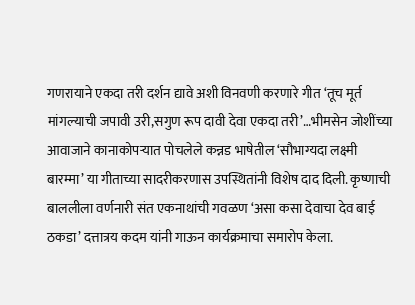गणरायाने एकदा तरी दर्शन द्यावे अशी विनवणी करणारे गीत ‘तूच मूर्त मांगल्याची जपावी उरी,सगुण रूप दावी देवा एकदा तरी’…भीमसेन जोशींच्या आवाजाने कानाकोपऱ्यात पोचलेले कन्नड भाषेतील ‘सौभाग्यदा लक्ष्मी बारम्मा’ या गीताच्या सादरीकरणास उपस्थितांनी विशेष दाद दिली. कृष्णाची बाललीला वर्णनारी संत एकनाथांची गवळण ‘असा कसा देवाचा देव बाई ठकडा’ दत्तात्रय कदम यांनी गाऊन कार्यक्रमाचा समारोप केला.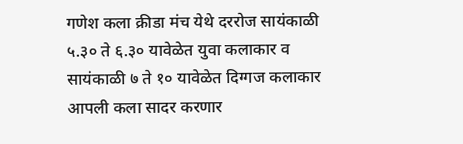गणेश कला क्रीडा मंच येथे दररोज सायंकाळी ५.३० ते ६.३० यावेळेत युवा कलाकार व सायंकाळी ७ ते १० यावेळेत दिग्गज कलाकार आपली कला सादर करणार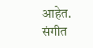आहेत. संगीत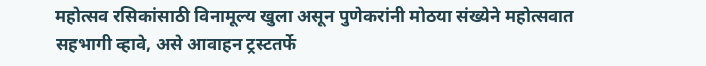महोत्सव रसिकांसाठी विनामूल्य खुला असून पुणेकरांनी मोठया संख्येने महोत्सवात सहभागी व्हावे, असे आवाहन ट्रस्टतर्फे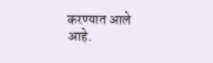करण्यात आले आहे.